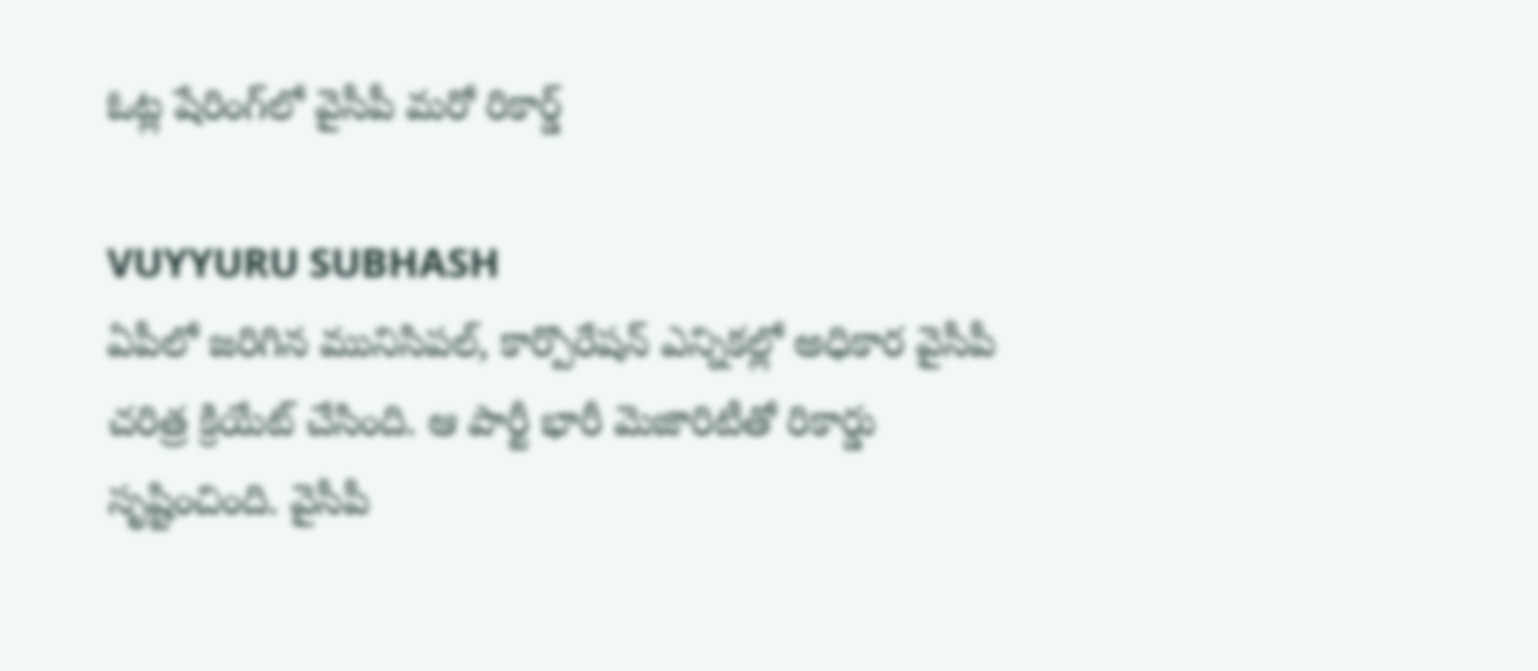ఓట్ల షేరింగ్‌లో వైసీపీ మ‌రో రికార్డ్‌

VUYYURU SUBHASH
ఏపీలో జ‌రిగిన మునిసిప‌ల్‌, కార్పొరేష‌న్ ఎన్నిక‌ల్లో అధికార వైసీపీ చ‌రిత్ర క్రియేట్ చేసింది. ఆ పార్టీ భారీ మెజారిటీతో రికార్డు సృష్టించింది. వై‌సీపీ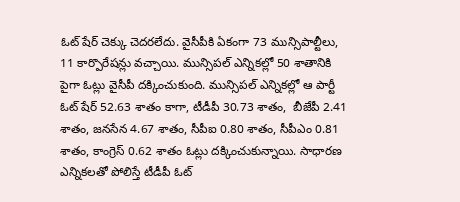ఓట్‌ షేర్ చెక్కు చెదరలేదు. వైసీపీకి ఏకంగా 73 మున్సిపాల్టీలు, 11 కార్పొరేష‌న్లు వ‌చ్చాయి. మున్సిపల్ ఎన్నికల్లో 50 శాతానికి పైగా ఓట్లు వై‌సీపీ దక్కించుకుంది. మున్సిపల్ ఎన్నికల్లో ఆ పార్టీ ఓట్ షేర్‌ 52.63 శాతం కాగా, టీడీపీ 30.73 శాతం,  బీజేపీ 2.41 శాతం, జనసేన 4.67 శాతం, సీపీఐ 0.80 శాతం, సీపీఎం 0.81 శాతం, కాంగ్రెస్‌ 0.62 శాతం ఓట్లు దక్కించుకున్నాయి. సాధారణ ఎన్నికలతో పోలిస్తే టీడీపీ ఓట్‌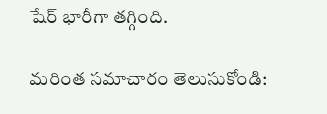షేర్‌ భారీగా తగ్గింది.

మరింత సమాచారం తెలుసుకోండి: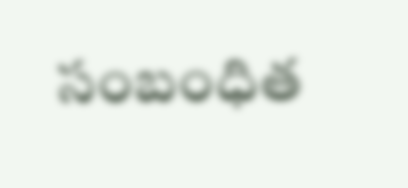సంబంధిత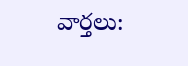వార్తలు: